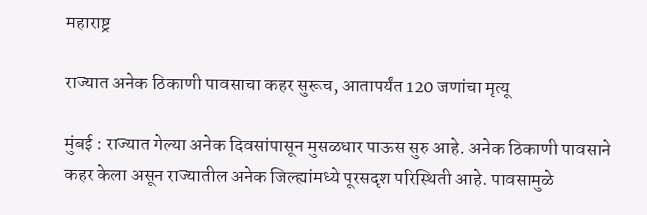महाराष्ट्र

राज्यात अनेक ठिकाणी पावसाचा कहर सुरूच, आतापर्यंत 120 जणांचा मृत्यू

मुंबई : राज्यात गेल्या अनेक दिवसांपासून मुसळधार पाऊस सुरु आहे. अनेक ठिकाणी पावसाने कहर केला असून राज्यातील अनेक जिल्ह्यांमध्ये पूरसदृश परिस्थिती आहे. पावसामुळे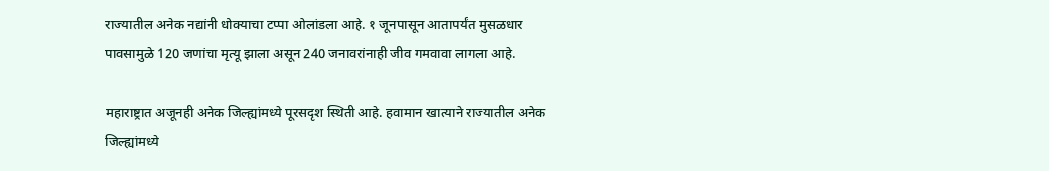राज्यातील अनेक नद्यांनी धोक्याचा टप्पा ओलांडला आहे. १ जूनपासून आतापर्यंत मुसळधार पावसामुळे 120 जणांचा मृत्यू झाला असून 240 जनावरांनाही जीव गमवावा लागला आहे.

महाराष्ट्रात अजूनही अनेक जिल्ह्यांमध्ये पूरसदृश स्थिती आहे. हवामान खात्याने राज्यातील अनेक जिल्ह्यांमध्ये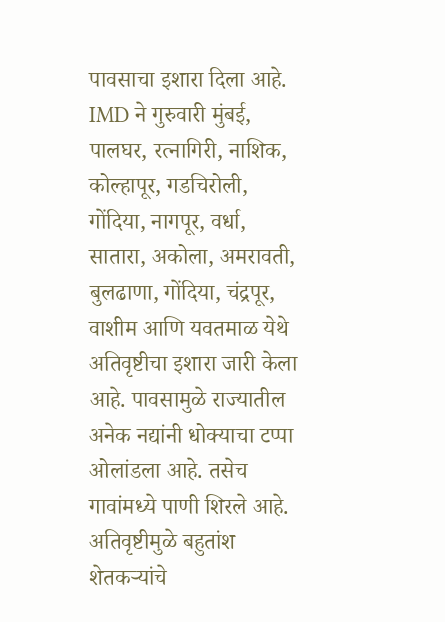पावसाचा इशारा दिला आहे. IMD ने गुरुवारी मुंबई, पालघर, रत्नागिरी, नाशिक, कोल्हापूर, गडचिरोली, गोंदिया, नागपूर, वर्धा, सातारा, अकोला, अमरावती, बुलढाणा, गोंदिया, चंद्रपूर, वाशीम आणि यवतमाळ येथे अतिवृष्टीचा इशारा जारी केला आहे. पावसामुळे राज्यातील अनेक नद्यांनी धोक्याचा टप्पा ओलांडला आहे. तसेच गावांमध्ये पाणी शिरले आहे. अतिवृष्टीमुळे बहुतांश शेतकऱ्यांचे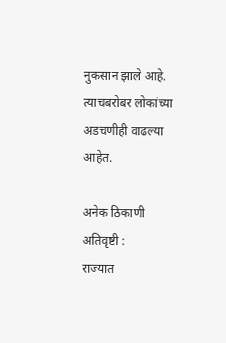नुकसान झाले आहे. त्याचबरोबर लोकांच्या अडचणीही वाढल्या आहेत.

अनेक ठिकाणी अतिवृष्टी :
राज्यात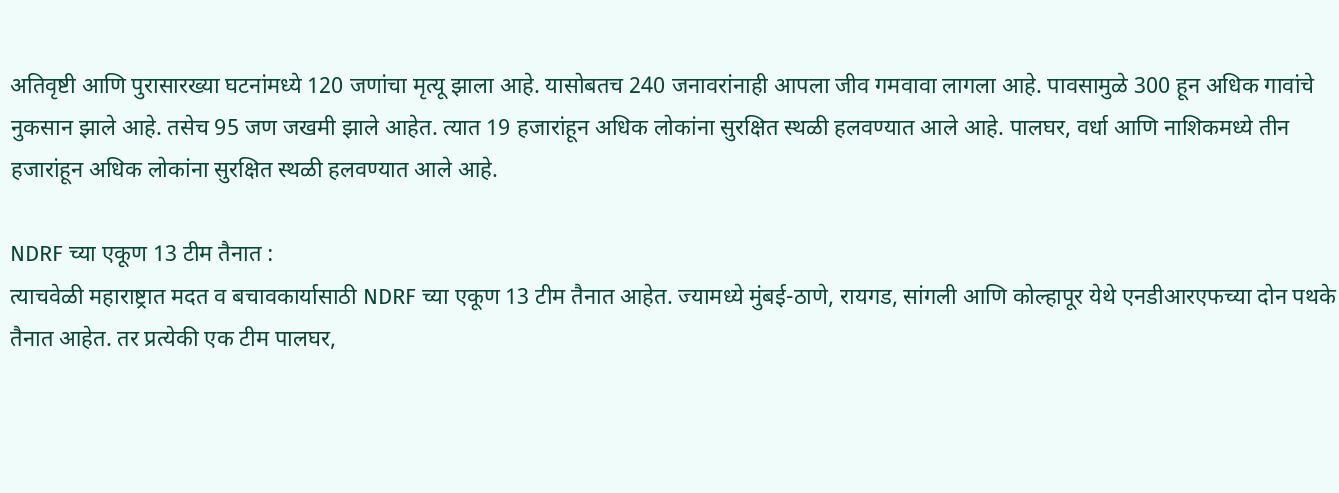अतिवृष्टी आणि पुरासारख्या घटनांमध्ये 120 जणांचा मृत्यू झाला आहे. यासोबतच 240 जनावरांनाही आपला जीव गमवावा लागला आहे. पावसामुळे 300 हून अधिक गावांचे नुकसान झाले आहे. तसेच 95 जण जखमी झाले आहेत. त्यात 19 हजारांहून अधिक लोकांना सुरक्षित स्थळी हलवण्यात आले आहे. पालघर, वर्धा आणि नाशिकमध्ये तीन हजारांहून अधिक लोकांना सुरक्षित स्थळी हलवण्यात आले आहे.

NDRF च्या एकूण 13 टीम तैनात :
त्याचवेळी महाराष्ट्रात मदत व बचावकार्यासाठी NDRF च्या एकूण 13 टीम तैनात आहेत. ज्यामध्ये मुंबई-ठाणे, रायगड, सांगली आणि कोल्हापूर येथे एनडीआरएफच्या दोन पथके तैनात आहेत. तर प्रत्येकी एक टीम पालघर,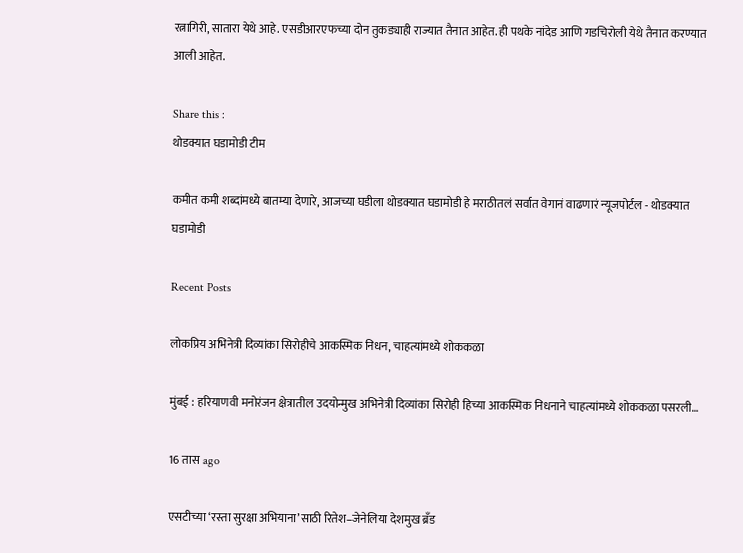रत्नागिरी, सातारा येथे आहे. एसडीआरएफच्या दोन तुकड्याही राज्यात तैनात आहेत. ही पथके नांदेड आणि गडचिरोली येथे तैनात करण्यात आली आहेत.

Share this :
थोडक्यात घडामोडी टीम

कमीत कमी शब्दांमध्ये बातम्या देणारे, आजच्या घडीला थोडक्यात घडामोडी हे मराठीतलं सर्वात वेगानं वाढणारं न्यूजपोर्टल - थोडक्यात घडामोडी

Recent Posts

लोकप्रिय अभिनेत्री दिव्यांका सिरोहीचे आकस्मिक निधन, चाहत्यांमध्ये शोककळा

मुंबई : हरियाणवी मनोरंजन क्षेत्रातील उदयोन्मुख अभिनेत्री दिव्यांका सिरोही हिच्या आकस्मिक निधनाने चाहत्यांमध्ये शोककळा पसरली…

16 तास ago

एसटीच्या ‘रस्ता सुरक्षा अभियाना’साठी रितेश–जेनेलिया देशमुख ब्रँड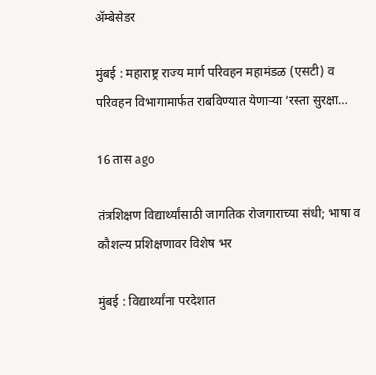ॲम्बेसेडर

मुंबई : महाराष्ट्र राज्य मार्ग परिवहन महामंडळ (एसटी) व परिवहन विभागामार्फत राबविण्यात येणाऱ्या ‘रस्ता सुरक्षा…

16 तास ago

तंत्रशिक्षण विद्यार्थ्यांसाठी जागतिक रोजगाराच्या संधी; भाषा व कौशल्य प्रशिक्षणावर विशेष भर

मुंबई : विद्यार्थ्यांना परदेशात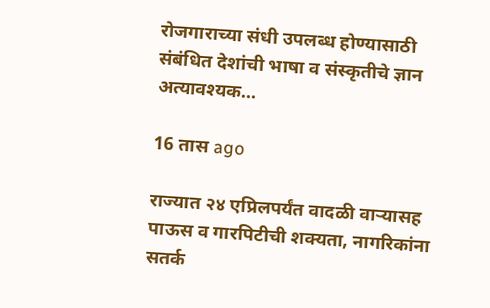रोजगाराच्या संधी उपलब्ध होण्यासाठी संबंधित देशांची भाषा व संस्कृतीचे ज्ञान अत्यावश्यक…

16 तास ago

राज्यात २४ एप्रिलपर्यंत वादळी वाऱ्यासह पाऊस व गारपिटीची शक्यता, नागरिकांना सतर्क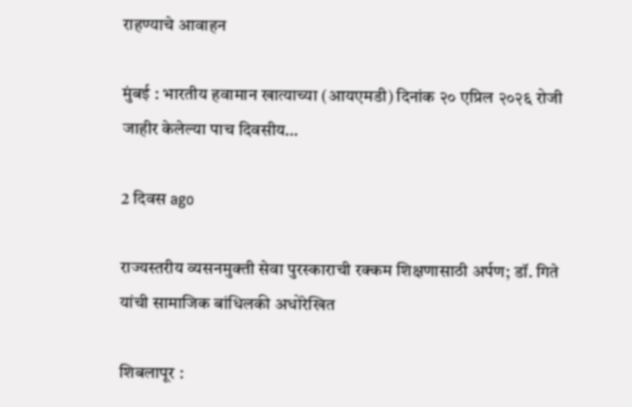राहण्याचे आवाहन

मुंबई : भारतीय हवामान खात्याच्या (आयएमडी) दिनांक २० एप्रिल २०२६ रोजी जाहीर केलेल्या पाच दिवसीय…

2 दिवस ago

राज्यस्तरीय व्यसनमुक्ती सेवा पुरस्काराची रक्कम शिक्षणासाठी अर्पण; डॉ. गिते यांची सामाजिक बांधिलकी अधोरेखित

शिबलापूर :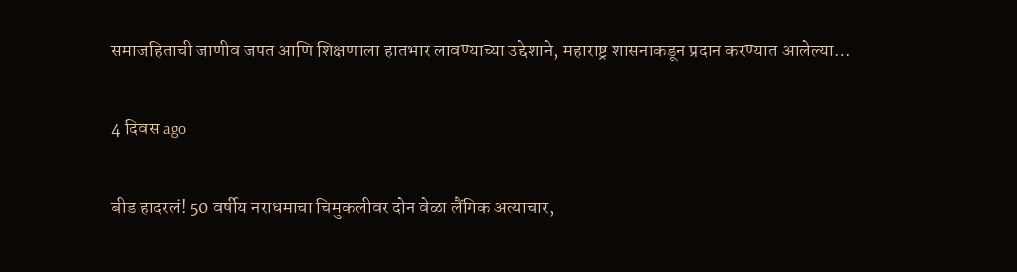समाजहिताची जाणीव जपत आणि शिक्षणाला हातभार लावण्याच्या उद्देशाने, महाराष्ट्र शासनाकडून प्रदान करण्यात आलेल्या…

4 दिवस ago

बीड हादरलं! 50 वर्षीय नराधमाचा चिमुकलीवर दोन वेळा लैंगिक अत्याचार,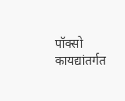पॉक्सो कायद्यांतर्गत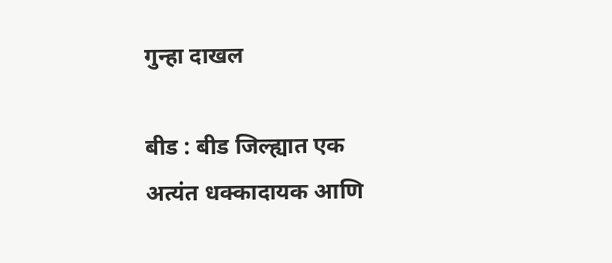गुन्हा दाखल

बीड : बीड जिल्ह्यात एक अत्यंत धक्कादायक आणि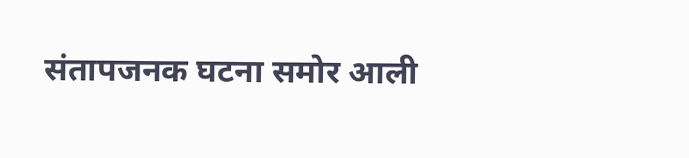संतापजनक घटना समोर आली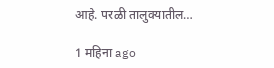आहे. परळी तालुक्यातील…

1 महिना ago